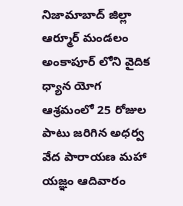నిజామాబాద్ జిల్లా ఆర్మూర్ మండలం అంకాపూర్ లోని వైదిక ధ్యాన యోగ ఆశ్రమంలో 25 రోజుల పాటు జరిగిన అధర్వ వేద పారాయణ మహా యజ్ఞం ఆదివారం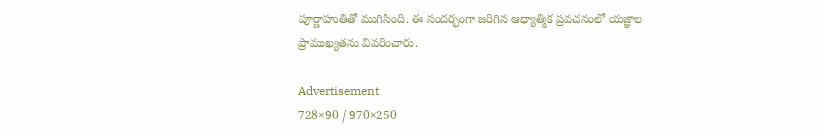పూర్ణాహుతితో ముగిసింది. ఈ సందర్భంగా జరిగిన ఆధ్యాత్మిక ప్రవచనంలో యజ్ఞాల ప్రాముఖ్యతను వివరించారు.

Advertisement
728×90 / 970×250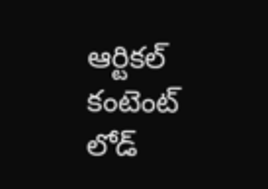ఆర్టికల్ కంటెంట్ లోడ్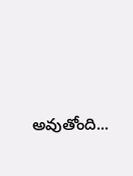అవుతోంది...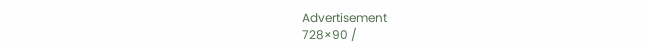Advertisement
728×90 /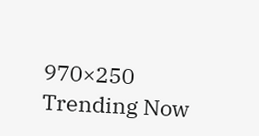970×250
Trending Now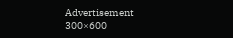Advertisement
300×600